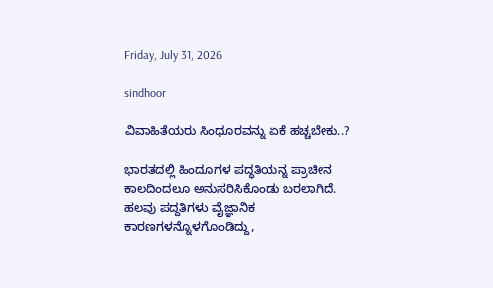Friday, July 31, 2026

sindhoor

ವಿವಾಹಿತೆಯರು ಸಿಂಧೂರವನ್ನು ಏಕೆ ಹಚ್ಚಬೇಕು..?

ಭಾರತದಲ್ಲಿ ಹಿಂದೂಗಳ ಪದ್ಧತಿಯನ್ನ ಪ್ರಾಚೀನ ಕಾಲದಿಂದಲೂ ಅನುಸರಿಸಿಕೊಂಡು ಬರಲಾಗಿದೆ. ಹಲವು ಪದ್ದತಿಗಳು ವೈಜ್ಞಾನಿಕ ಕಾರಣಗಳನ್ನೊಳಗೊಂಡಿದ್ದು,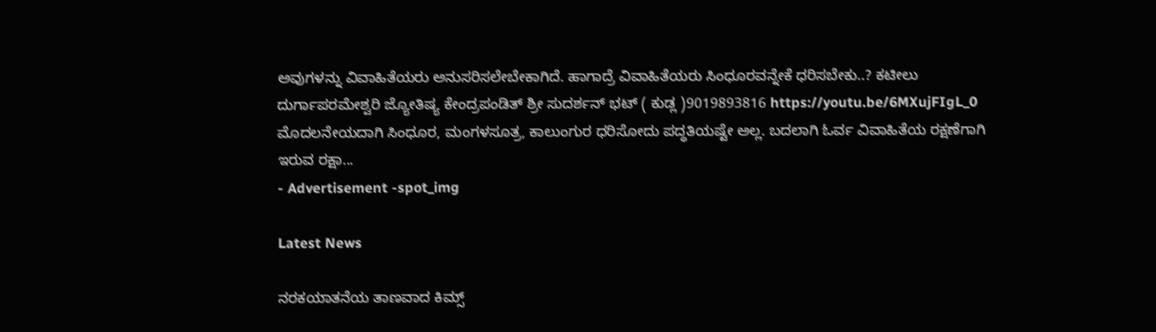ಅವುಗಳನ್ನು ವಿವಾಹಿತೆಯರು ಅನುಸರಿಸಲೇಬೇಕಾಗಿದೆ. ಹಾಗಾದ್ರೆ ವಿವಾಹಿತೆಯರು ಸಿಂಧೂರವನ್ನೇಕೆ ಧರಿಸಬೇಕು..? ಕಟೀಲು ದುರ್ಗಾಪರಮೇಶ್ವರಿ ಜ್ಯೋತಿಷ್ಯ ಕೇಂದ್ರಪಂಡಿತ್ ಶ್ರೀ ಸುದರ್ಶನ್ ಭಟ್ ( ಕುಡ್ಲ )9019893816 https://youtu.be/6MXujFIgL_0 ಮೊದಲನೇಯದಾಗಿ ಸಿಂಧೂರ, ಮಂಗಳಸೂತ್ರ, ಕಾಲುಂಗುರ ಧರಿಸೋದು ಪದ್ಧತಿಯಷ್ಟೇ ಅಲ್ಲ. ಬದಲಾಗಿ ಓರ್ವ ವಿವಾಹಿತೆಯ ರಕ್ಷಣೆಗಾಗಿ ಇರುವ ರಕ್ಷಾ...
- Advertisement -spot_img

Latest News

ನರಕಯಾತನೆಯ ತಾಣವಾದ ಕಿಮ್ಸ್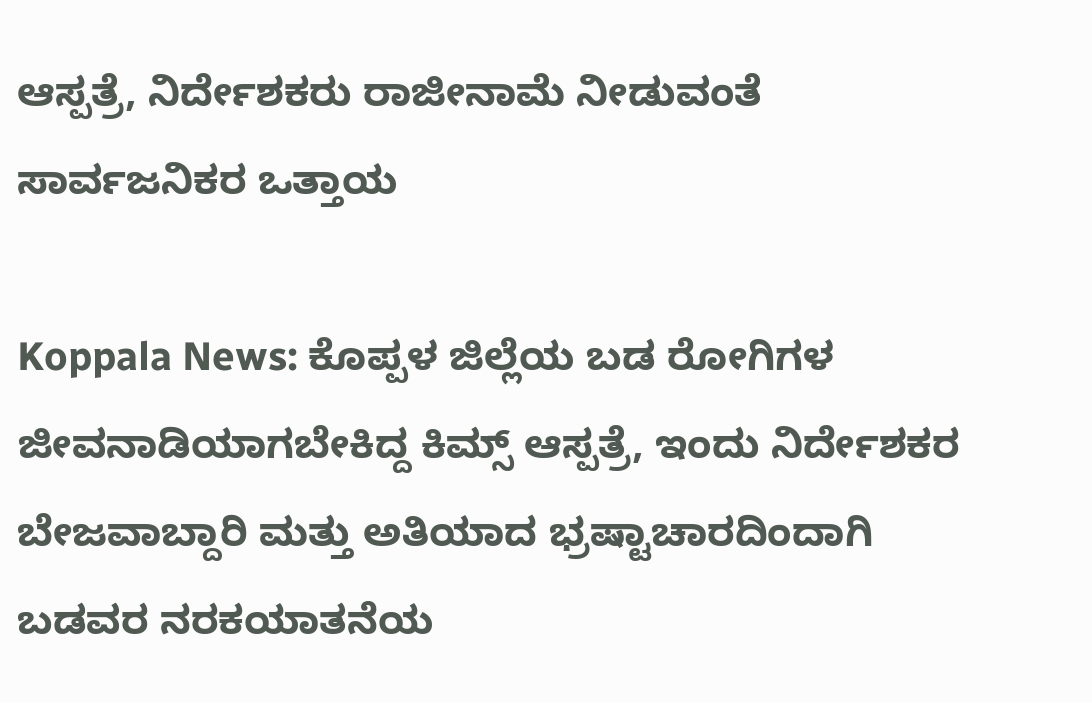ಆಸ್ಪತ್ರೆ, ನಿರ್ದೇಶಕರು ರಾಜೀನಾಮೆ ನೀಡುವಂತೆ ಸಾರ್ವಜನಿಕರ ಒತ್ತಾಯ

Koppala News: ಕೊಪ್ಪಳ ಜಿಲ್ಲೆಯ ಬಡ ರೋಗಿಗಳ ಜೀವನಾಡಿಯಾಗಬೇಕಿದ್ದ ಕಿಮ್ಸ್ ಆಸ್ಪತ್ರೆ, ಇಂದು ನಿರ್ದೇಶಕರ ಬೇಜವಾಬ್ದಾರಿ ಮತ್ತು ಅತಿಯಾದ ಭ್ರಷ್ಟಾಚಾರದಿಂದಾಗಿ ಬಡವರ ನರಕಯಾತನೆಯ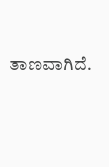ತಾಣವಾಗಿದೆ.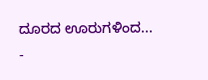ದೂರದ ಊರುಗಳಿಂದ...
-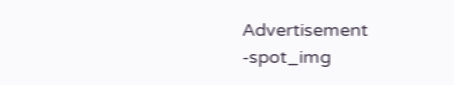Advertisement -spot_img